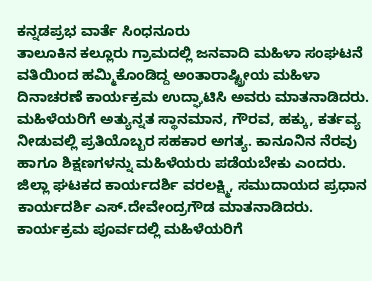ಕನ್ನಡಪ್ರಭ ವಾರ್ತೆ ಸಿಂಧನೂರು
ತಾಲೂಕಿನ ಕಲ್ಲೂರು ಗ್ರಾಮದಲ್ಲಿ ಜನವಾದಿ ಮಹಿಳಾ ಸಂಘಟನೆ ವತಿಯಿಂದ ಹಮ್ಮಿಕೊಂಡಿದ್ದ ಅಂತಾರಾಷ್ಟ್ರೀಯ ಮಹಿಳಾ ದಿನಾಚರಣೆ ಕಾರ್ಯಕ್ರಮ ಉದ್ಘಾಟಿಸಿ ಅವರು ಮಾತನಾಡಿದರು. ಮಹಿಳೆಯರಿಗೆ ಅತ್ಯುನ್ನತ ಸ್ಥಾನಮಾನ, ಗೌರವ, ಹಕ್ಕು, ಕರ್ತವ್ಯ ನೀಡುವಲ್ಲಿ ಪ್ರತಿಯೊಬ್ಬರ ಸಹಕಾರ ಅಗತ್ಯ. ಕಾನೂನಿನ ನೆರವು ಹಾಗೂ ಶಿಕ್ಷಣಗಳನ್ನು ಮಹಿಳೆಯರು ಪಡೆಯಬೇಕು ಎಂದರು.
ಜಿಲ್ಲಾ ಘಟಕದ ಕಾರ್ಯದರ್ಶಿ ವರಲಕ್ಷ್ಮಿ, ಸಮುದಾಯದ ಪ್ರಧಾನ ಕಾರ್ಯದರ್ಶಿ ಎಸ್.ದೇವೇಂದ್ರಗೌಡ ಮಾತನಾಡಿದರು. ಕಾರ್ಯಕ್ರಮ ಪೂರ್ವದಲ್ಲಿ ಮಹಿಳೆಯರಿಗೆ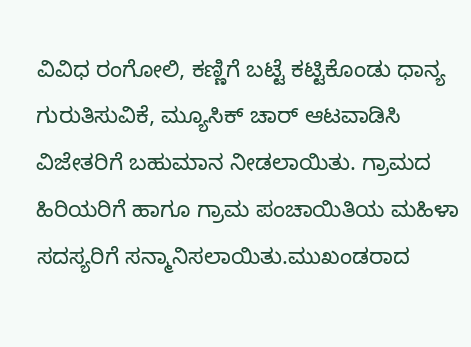ವಿವಿಧ ರಂಗೋಲಿ, ಕಣ್ಣಿಗೆ ಬಟ್ಟೆ ಕಟ್ಟಿಕೊಂಡು ಧಾನ್ಯ ಗುರುತಿಸುವಿಕೆ, ಮ್ಯೂಸಿಕ್ ಚಾರ್ ಆಟವಾಡಿಸಿ ವಿಜೇತರಿಗೆ ಬಹುಮಾನ ನೀಡಲಾಯಿತು. ಗ್ರಾಮದ ಹಿರಿಯರಿಗೆ ಹಾಗೂ ಗ್ರಾಮ ಪಂಚಾಯಿತಿಯ ಮಹಿಳಾ ಸದಸ್ಯರಿಗೆ ಸನ್ಮಾನಿಸಲಾಯಿತು.ಮುಖಂಡರಾದ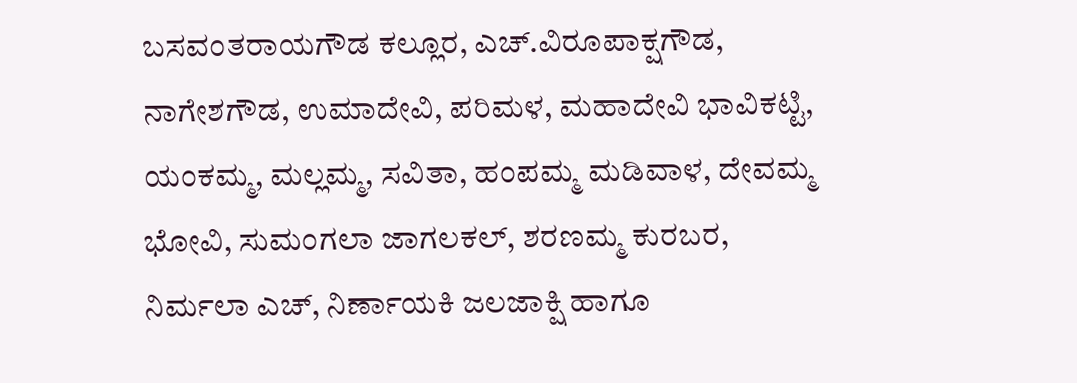ಬಸವಂತರಾಯಗೌಡ ಕಲ್ಲೂರ, ಎಚ್.ವಿರೂಪಾಕ್ಷಗೌಡ, ನಾಗೇಶಗೌಡ, ಉಮಾದೇವಿ, ಪರಿಮಳ, ಮಹಾದೇವಿ ಭಾವಿಕಟ್ಟಿ, ಯಂಕಮ್ಮ, ಮಲ್ಲಮ್ಮ, ಸವಿತಾ, ಹಂಪಮ್ಮ ಮಡಿವಾಳ, ದೇವಮ್ಮ ಭೋವಿ, ಸುಮಂಗಲಾ ಜಾಗಲಕಲ್, ಶರಣಮ್ಮ ಕುರಬರ, ನಿರ್ಮಲಾ ಎಚ್, ನಿರ್ಣಾಯಕಿ ಜಲಜಾಕ್ಷಿ ಹಾಗೂ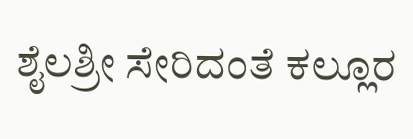ಶೈಲಶ್ರೀ ಸೇರಿದಂತೆ ಕಲ್ಲೂರ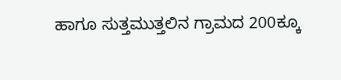ಹಾಗೂ ಸುತ್ತಮುತ್ತಲಿನ ಗ್ರಾಮದ 200ಕ್ಕೂ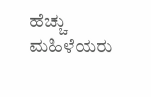ಹೆಚ್ಚು ಮಹಿಳೆಯರು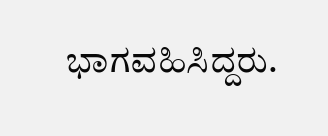ಭಾಗವಹಿಸಿದ್ದರು.